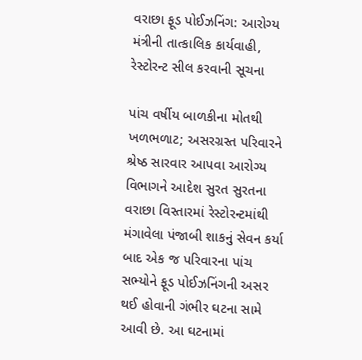વરાછા ફૂડ પોઈઝનિંગ: આરોગ્ય મંત્રીની તાત્કાલિક કાર્યવાહી, રેસ્ટોરન્ટ સીલ કરવાની સૂચના

પાંચ વર્ષીય બાળકીના મોતથી ખળભળાટ; અસરગ્રસ્ત પરિવારને શ્રેષ્ઠ સારવાર આપવા આરોગ્ય વિભાગને આદેશ સુરત સુરતના વરાછા વિસ્તારમાં રેસ્ટોરન્ટમાંથી મંગાવેલા પંજાબી શાકનું સેવન કર્યા બાદ એક જ પરિવારના પાંચ સભ્યોને ફૂડ પોઈઝનિંગની અસર થઈ હોવાની ગંભીર ઘટના સામે આવી છે. આ ઘટનામાં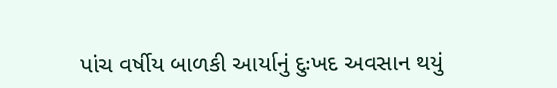પાંચ વર્ષીય બાળકી આર્યાનું દુઃખદ અવસાન થયું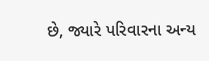છે, જ્યારે પરિવારના અન્ય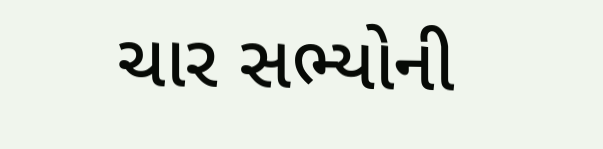ચાર સભ્યોની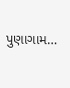પુણાગામ…